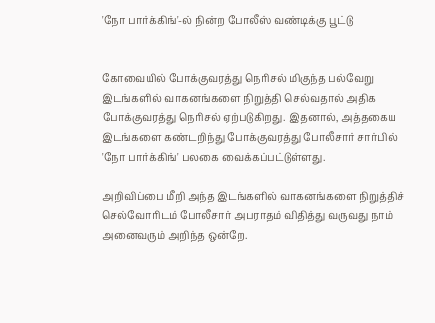'நோ பார்க்கிங்'-ல் நின்ற போலீஸ் வண்டிக்கு பூட்டு


கோவையில் போக்குவரத்து நெரிசல் மிகுந்த பல்வேறு இடங்களில் வாகனங்களை நிறுத்தி செல்வதால் அதிக போக்குவரத்து நெரிசல் ஏற்படுகிறது. இதனால், அத்தகைய இடங்களை கண்டறிந்து போக்குவரத்து போலீசார் சார்பில் 'நோ பார்க்கிங்' பலகை வைக்கப்பட்டுள்ளது.

அறிவிப்பை மீறி அந்த இடங்களில் வாகனங்களை நிறுத்திச் செல்வோரிடம் போலீசார் அபராதம் விதித்து வருவது நாம் அனைவரும் அறிந்த ஒன்றே.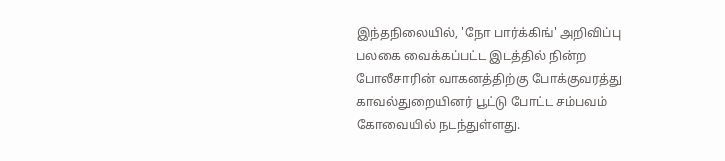இந்தநிலையில், 'நோ பார்க்கிங்' அறிவிப்பு பலகை வைக்கப்பட்ட இடத்தில் நின்ற போலீசாரின் வாகனத்திற்கு போக்குவரத்து காவல்துறையினர் பூட்டு போட்ட சம்பவம் கோவையில் நடந்துள்ளது.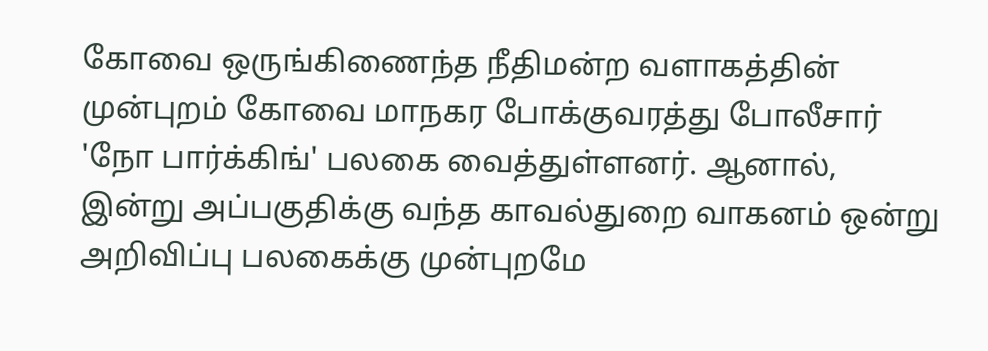கோவை ஒருங்கிணைந்த நீதிமன்ற வளாகத்தின் முன்புறம் கோவை மாநகர போக்குவரத்து போலீசார் 'நோ பார்க்கிங்' பலகை வைத்துள்ளனர். ஆனால், இன்று அப்பகுதிக்கு வந்த காவல்துறை வாகனம் ஒன்று அறிவிப்பு பலகைக்கு முன்புறமே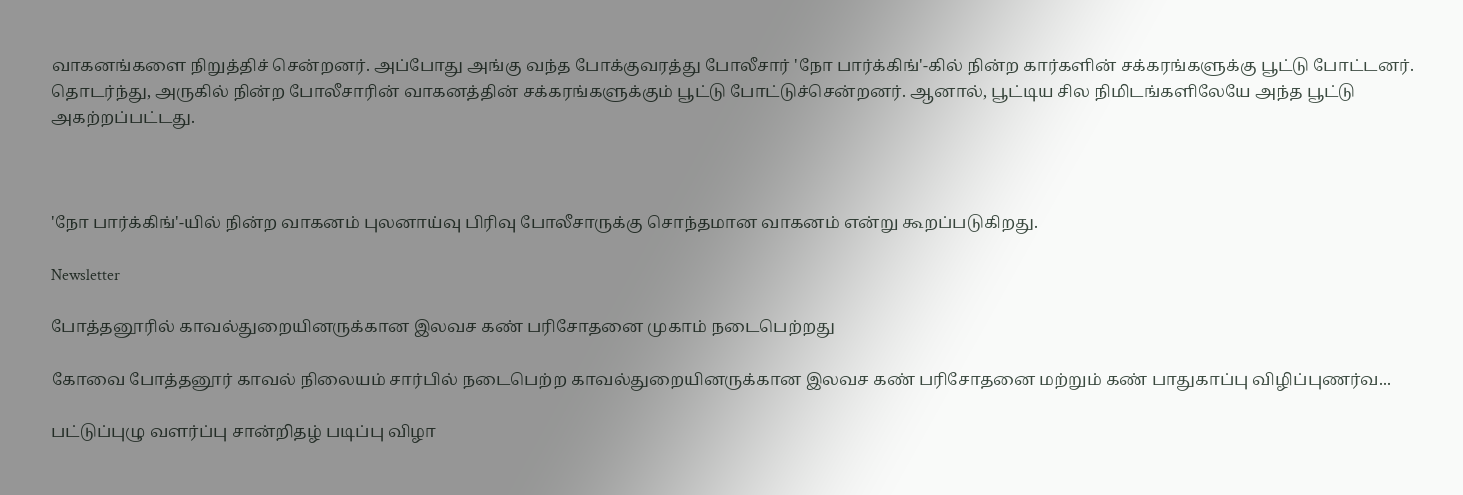வாகனங்களை நிறுத்திச் சென்றனர். அப்போது அங்கு வந்த போக்குவரத்து போலீசார் 'நோ பார்க்கிங்'-கில் நின்ற கார்களின் சக்கரங்களுக்கு பூட்டு போட்டனர். தொடர்ந்து, அருகில் நின்ற போலீசாரின் வாகனத்தின் சக்கரங்களுக்கும் பூட்டு போட்டுச்சென்றனர். ஆனால், பூட்டிய சில நிமிடங்களிலேயே அந்த பூட்டு அகற்றப்பட்டது.



'நோ பார்க்கிங்'-யில் நின்ற வாகனம் புலனாய்வு பிரிவு போலீசாருக்கு சொந்தமான வாகனம் என்று கூறப்படுகிறது.

Newsletter

போத்தனூரில் காவல்துறையினருக்கான இலவச கண் பரிசோதனை முகாம் நடைபெற்றது

கோவை போத்தனூர் காவல் நிலையம் சார்பில் நடைபெற்ற காவல்துறையினருக்கான இலவச கண் பரிசோதனை மற்றும் கண் பாதுகாப்பு விழிப்புணர்வ...

பட்டுப்புழு வளர்ப்பு சான்றிதழ் படிப்பு விழா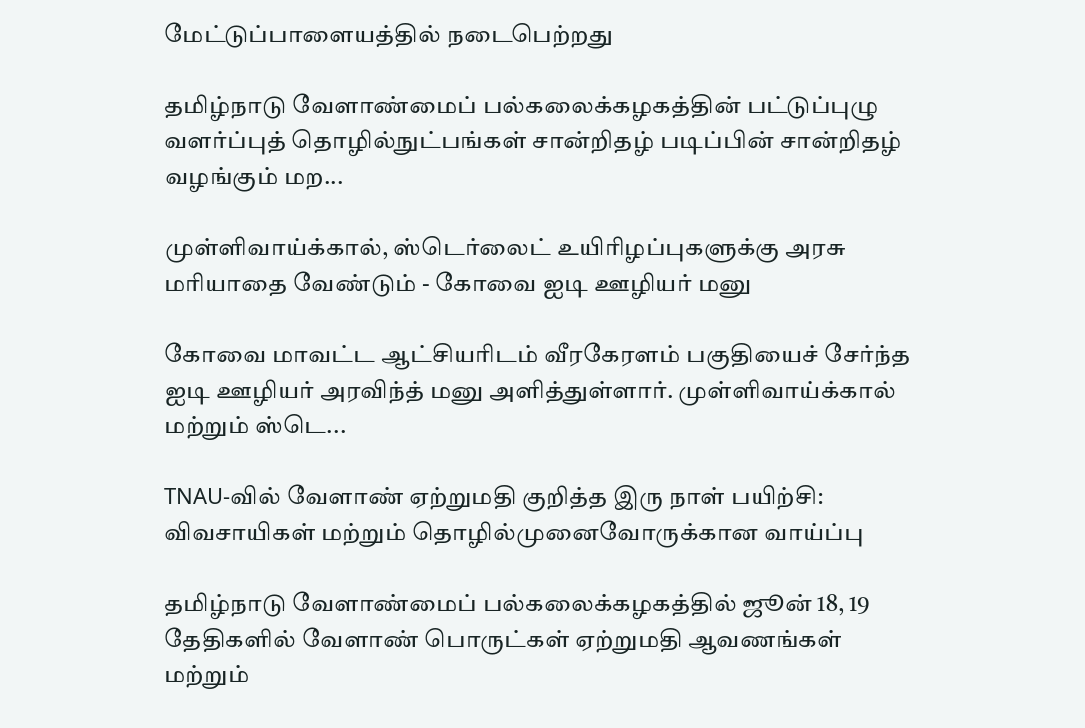மேட்டுப்பாளையத்தில் நடைபெற்றது

தமிழ்நாடு வேளாண்மைப் பல்கலைக்கழகத்தின் பட்டுப்புழு வளர்ப்புத் தொழில்நுட்பங்கள் சான்றிதழ் படிப்பின் சான்றிதழ் வழங்கும் மற...

முள்ளிவாய்க்கால், ஸ்டெர்லைட் உயிரிழப்புகளுக்கு அரசு மரியாதை வேண்டும் - கோவை ஐடி ஊழியர் மனு

கோவை மாவட்ட ஆட்சியரிடம் வீரகேரளம் பகுதியைச் சேர்ந்த ஐடி ஊழியர் அரவிந்த் மனு அளித்துள்ளார். முள்ளிவாய்க்கால் மற்றும் ஸ்டெ...

TNAU-வில் வேளாண் ஏற்றுமதி குறித்த இரு நாள் பயிற்சி: விவசாயிகள் மற்றும் தொழில்முனைவோருக்கான வாய்ப்பு

தமிழ்நாடு வேளாண்மைப் பல்கலைக்கழகத்தில் ஜூன் 18, 19 தேதிகளில் வேளாண் பொருட்கள் ஏற்றுமதி ஆவணங்கள் மற்றும்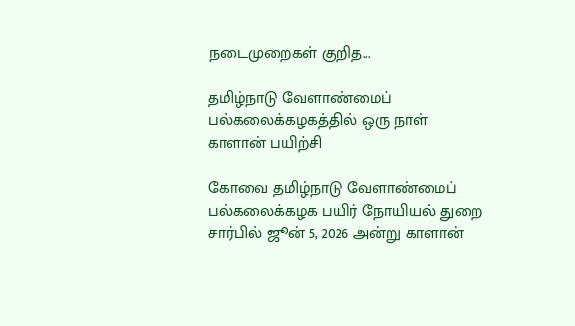நடைமுறைகள் குறித...

தமிழ்நாடு வேளாண்மைப் பல்கலைக்கழகத்தில் ஒரு நாள் காளான் பயிற்சி

கோவை தமிழ்நாடு வேளாண்மைப் பல்கலைக்கழக பயிர் நோயியல் துறை சார்பில் ஜூன் 5, 2026 அன்று காளான்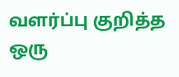வளர்ப்பு குறித்த ஒரு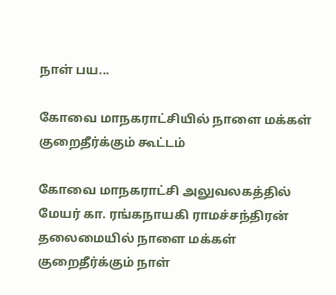நாள் பய...

கோவை மாநகராட்சியில் நாளை மக்கள் குறைதீர்க்கும் கூட்டம்

கோவை மாநகராட்சி அலுவலகத்தில் மேயர் கா. ரங்கநாயகி ராமச்சந்திரன் தலைமையில் நாளை மக்கள் குறைதீர்க்கும் நாள்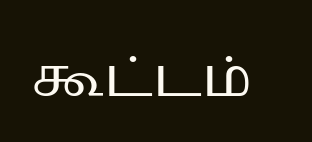கூட்டம்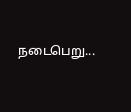நடைபெறு...